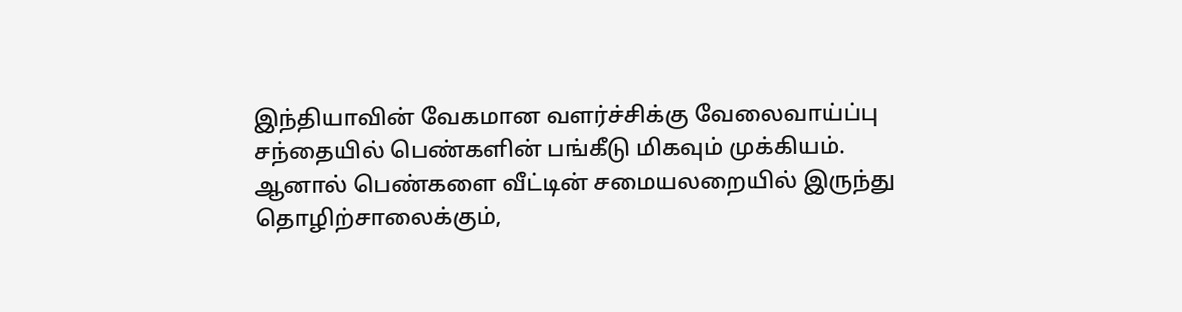இந்தியாவின் வேகமான வளர்ச்சிக்கு வேலைவாய்ப்பு சந்தையில் பெண்களின் பங்கீடு மிகவும் முக்கியம். ஆனால் பெண்களை வீட்டின் சமையலறையில் இருந்து தொழிற்சாலைக்கும்,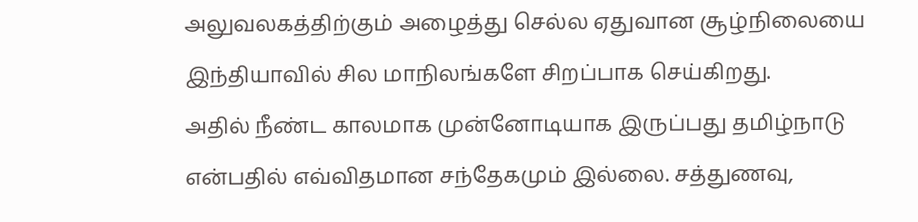அலுவலகத்திற்கும் அழைத்து செல்ல ஏதுவான சூழ்நிலையை இந்தியாவில் சில மாநிலங்களே சிறப்பாக செய்கிறது.
அதில் நீண்ட காலமாக முன்னோடியாக இருப்பது தமிழ்நாடு என்பதில் எவ்விதமான சந்தேகமும் இல்லை. சத்துணவு,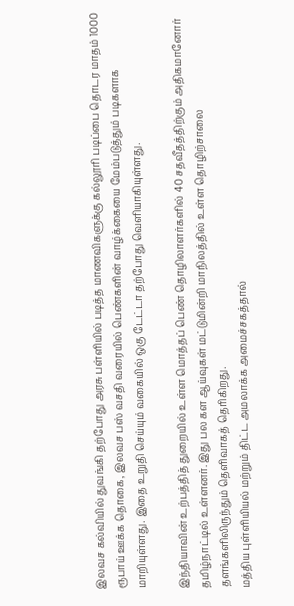இலவச கல்வியில் துவங்கி தற்போது அரசு பள்ளியில் படித்த மாணவிகளுக்கு கல்லூரி படிப்பை தொடர மாதம் 1000 ரூபாய் ஊக்க தொகை, இலவச பஸ் வசதி வரையில் பெண்களின் வாழ்க்கையை மேம்படுத்தும் படிகளாக மாறியுள்ளது. இதை உறுதி செய்யும் வகையில் ஒகு டேட்டா தற்போது வெளியாகியுள்ளது.

இந்தியாவின் உற்பத்தித் துறையில் உள்ள மொத்தப் பெண் தொழிலாளர்களில் 40 சதவீதத்திற்கும் அதிகமானோர் தமிழ்நாட்டில் உள்ளனர். இது பல கள ஆய்வுகள் மட்டுமின்றி மாநிலத்தில் உள்ள தொழிற்சாலை தளங்களிலிருந்தும் தெளிவாகத் தெரிகிறது.
மத்திய புள்ளியியல் மற்றும் திட்ட அமலாக்க அமைச்சகத்தால்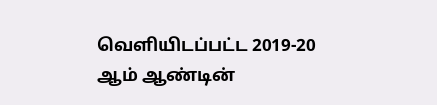வெளியிடப்பட்ட 2019-20 ஆம் ஆண்டின்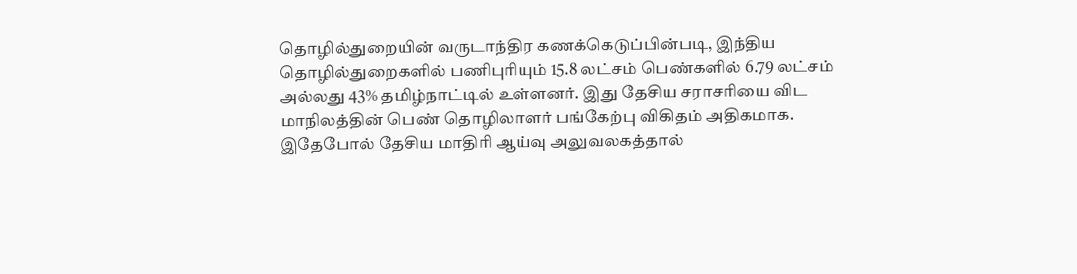தொழில்துறையின் வருடாந்திர கணக்கெடுப்பின்படி, இந்திய தொழில்துறைகளில் பணிபுரியும் 15.8 லட்சம் பெண்களில் 6.79 லட்சம் அல்லது 43% தமிழ்நாட்டில் உள்ளனர். இது தேசிய சராசரியை விட மாநிலத்தின் பெண் தொழிலாளர் பங்கேற்பு விகிதம் அதிகமாக.
இதேபோல் தேசிய மாதிரி ஆய்வு அலுவலகத்தால்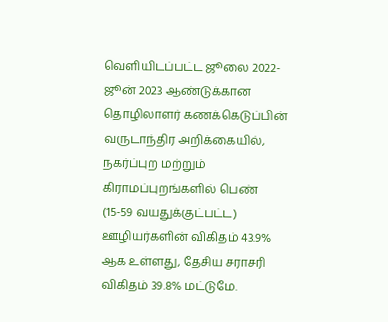வெளியிடப்பட்ட ஜூலை 2022-ஜூன் 2023 ஆண்டுக்கான தொழிலாளர் கணக்கெடுப்பின் வருடாந்திர அறிக்கையில், நகர்ப்புற மற்றும் கிராமப்புறங்களில் பெண் (15-59 வயதுக்குட்பட்ட) ஊழியர்களின் விகிதம் 43.9% ஆக உள்ளது, தேசிய சராசரி விகிதம் 39.8% மட்டுமே.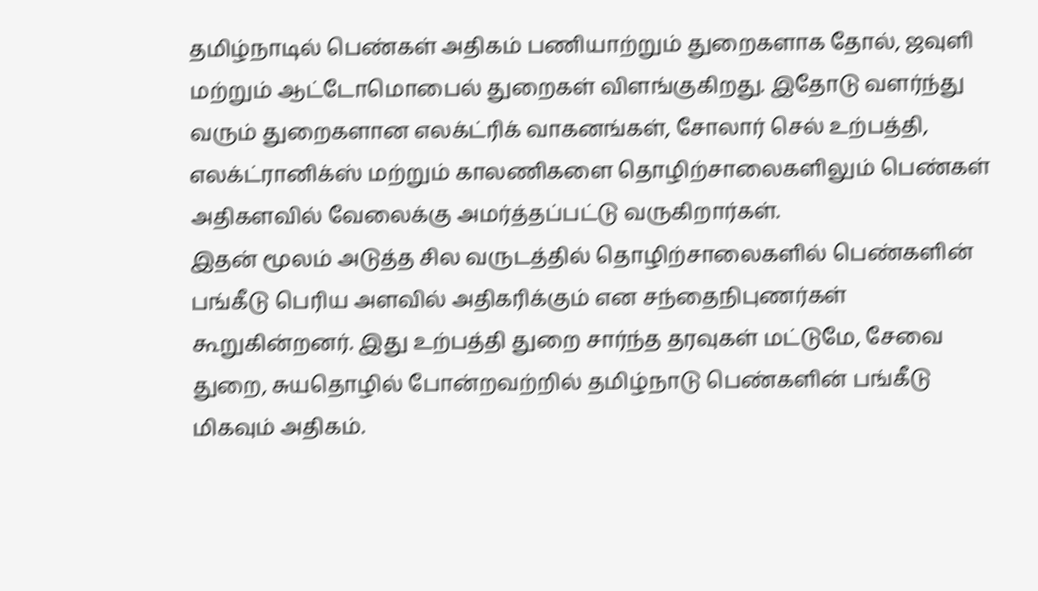தமிழ்நாடில் பெண்கள் அதிகம் பணியாற்றும் துறைகளாக தோல், ஜவுளி மற்றும் ஆட்டோமொபைல் துறைகள் விளங்குகிறது. இதோடு வளர்ந்து வரும் துறைகளான எலக்ட்ரிக் வாகனங்கள், சோலார் செல் உற்பத்தி, எலக்ட்ரானிக்ஸ் மற்றும் காலணிகளை தொழிற்சாலைகளிலும் பெண்கள் அதிகளவில் வேலைக்கு அமர்த்தப்பட்டு வருகிறார்கள்.
இதன் மூலம் அடுத்த சில வருடத்தில் தொழிற்சாலைகளில் பெண்களின் பங்கீடு பெரிய அளவில் அதிகரிக்கும் என சந்தைநிபுணர்கள் கூறுகின்றனர். இது உற்பத்தி துறை சார்ந்த தரவுகள் மட்டுமே, சேவை துறை, சுயதொழில் போன்றவற்றில் தமிழ்நாடு பெண்களின் பங்கீடு மிகவும் அதிகம்.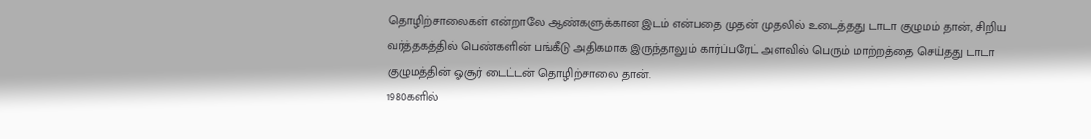தொழிற்சாலைகள் என்றாலே ஆண்களுக்கான இடம் என்பதை முதன் முதலில் உடைத்தது டாடா குழுமம் தான், சிறிய வர்த்தகத்தில் பெண்களின் பங்கீடு அதிகமாக இருந்தாலும் கார்ப்பரேட் அளவில் பெரும் மாற்றத்தை செய்தது டாடா குழுமத்தின் ஓசூர் டைட்டன் தொழிற்சாலை தான்.
1980களில்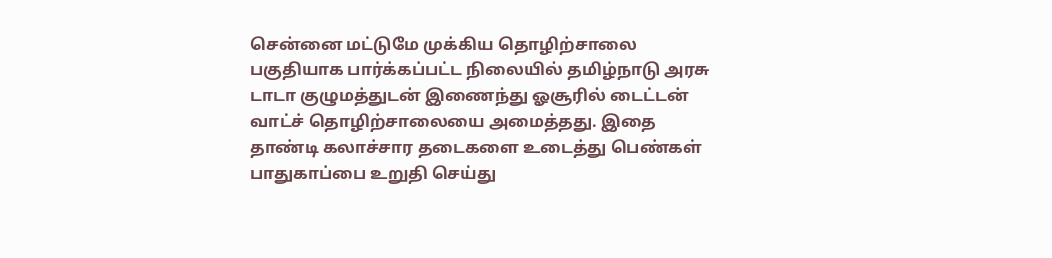சென்னை மட்டுமே முக்கிய தொழிற்சாலை பகுதியாக பார்க்கப்பட்ட நிலையில் தமிழ்நாடு அரசு டாடா குழுமத்துடன் இணைந்து ஓசூரில் டைட்டன் வாட்ச் தொழிற்சாலையை அமைத்தது. இதை தாண்டி கலாச்சார தடைகளை உடைத்து பெண்கள் பாதுகாப்பை உறுதி செய்து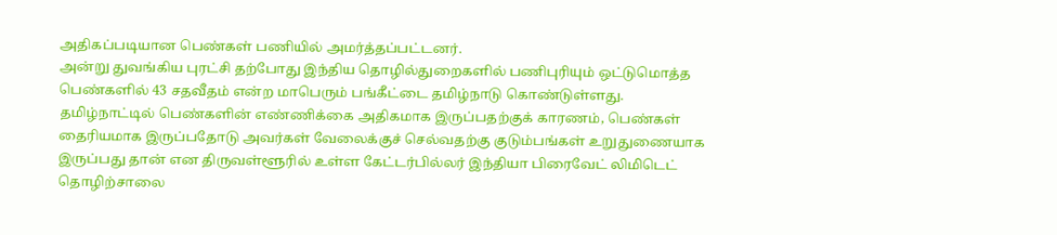அதிகப்படியான பெண்கள் பணியில் அமர்த்தப்பட்டனர்.
அன்று துவங்கிய புரட்சி தற்போது இந்திய தொழில்துறைகளில் பணிபுரியும் ஒட்டுமொத்த பெண்களில் 43 சதவீதம் என்ற மாபெரும் பங்கீட்டை தமிழ்நாடு கொண்டுள்ளது.
தமிழ்நாட்டில் பெண்களின் எண்ணிக்கை அதிகமாக இருப்பதற்குக் காரணம், பெண்கள் தைரியமாக இருப்பதோடு அவர்கள் வேலைக்குச் செல்வதற்கு குடும்பங்கள் உறுதுணையாக இருப்பது தான் என திருவள்ளூரில் உள்ள கேட்டர்பில்லர் இந்தியா பிரைவேட் லிமிடெட் தொழிற்சாலை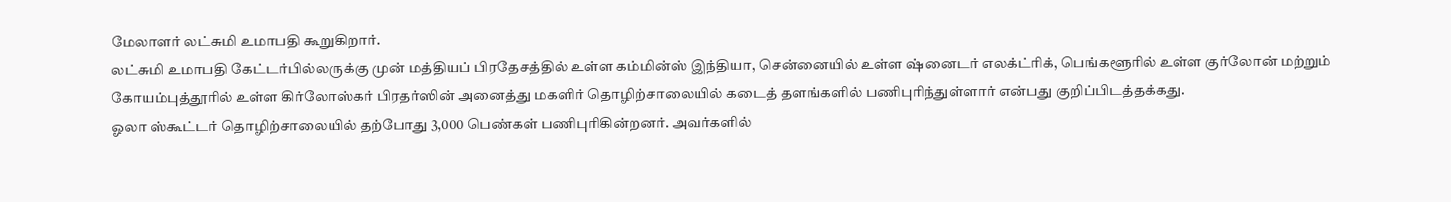மேலாளர் லட்சுமி உமாபதி கூறுகிறார்.
லட்சுமி உமாபதி கேட்டர்பில்லருக்கு முன் மத்தியப் பிரதேசத்தில் உள்ள கம்மின்ஸ் இந்தியா, சென்னையில் உள்ள ஷ்னைடர் எலக்ட்ரிக், பெங்களூரில் உள்ள குர்லோன் மற்றும் கோயம்புத்தூரில் உள்ள கிர்லோஸ்கர் பிரதர்ஸின் அனைத்து மகளிர் தொழிற்சாலையில் கடைத் தளங்களில் பணிபுரிந்துள்ளார் என்பது குறிப்பிடத்தக்கது.
ஓலா ஸ்கூட்டர் தொழிற்சாலையில் தற்போது 3,000 பெண்கள் பணிபுரிகின்றனர். அவர்களில்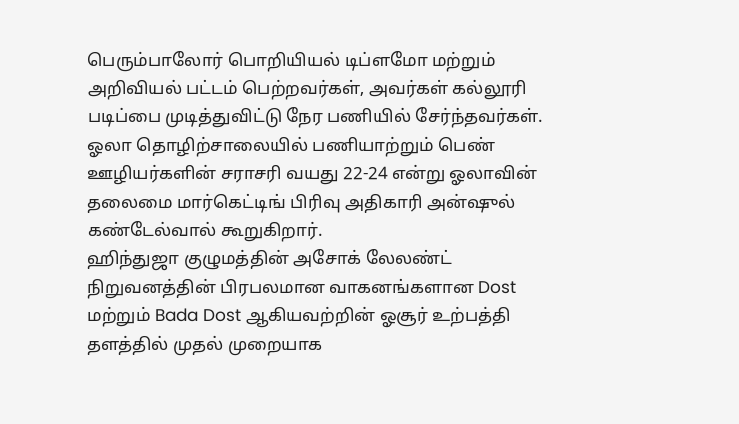பெரும்பாலோர் பொறியியல் டிப்ளமோ மற்றும் அறிவியல் பட்டம் பெற்றவர்கள், அவர்கள் கல்லூரி படிப்பை முடித்துவிட்டு நேர பணியில் சேர்ந்தவர்கள். ஓலா தொழிற்சாலையில் பணியாற்றும் பெண் ஊழியர்களின் சராசரி வயது 22-24 என்று ஓலாவின் தலைமை மார்கெட்டிங் பிரிவு அதிகாரி அன்ஷுல் கண்டேல்வால் கூறுகிறார்.
ஹிந்துஜா குழுமத்தின் அசோக் லேலண்ட் நிறுவனத்தின் பிரபலமான வாகனங்களான Dost மற்றும் Bada Dost ஆகியவற்றின் ஓசூர் உற்பத்தி தளத்தில் முதல் முறையாக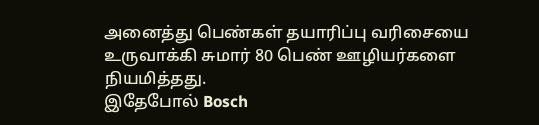அனைத்து பெண்கள் தயாரிப்பு வரிசையை உருவாக்கி சுமார் 80 பெண் ஊழியர்களை நியமித்தது.
இதேபோல் Bosch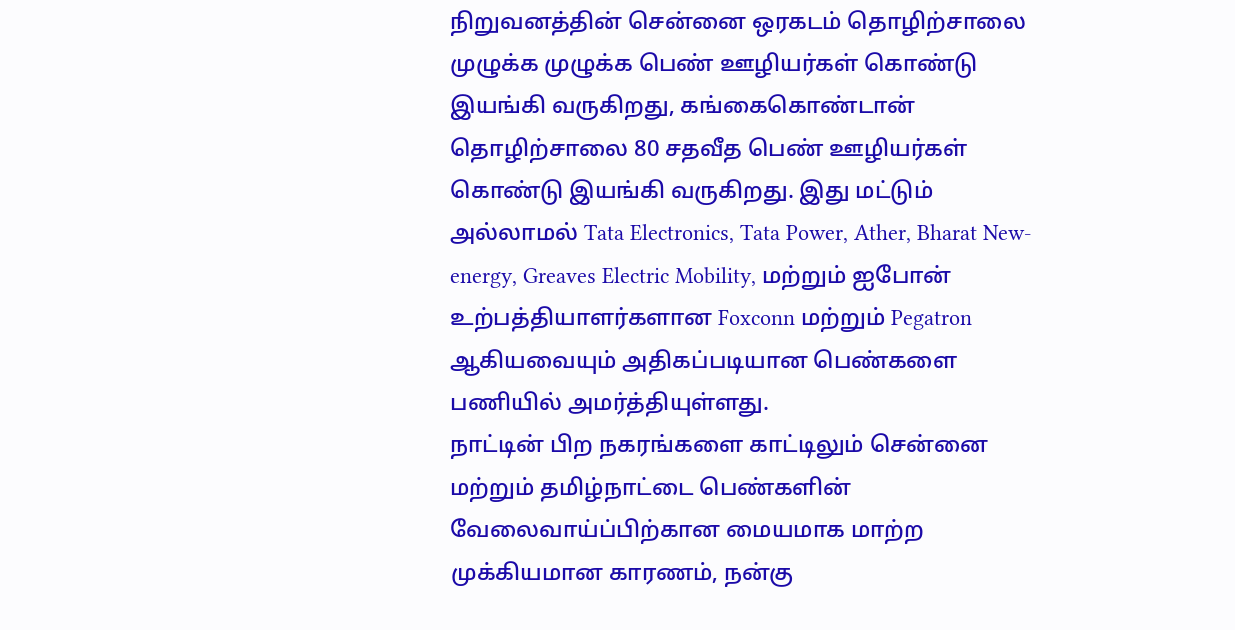நிறுவனத்தின் சென்னை ஒரகடம் தொழிற்சாலை முழுக்க முழுக்க பெண் ஊழியர்கள் கொண்டு இயங்கி வருகிறது, கங்கைகொண்டான் தொழிற்சாலை 80 சதவீத பெண் ஊழியர்கள் கொண்டு இயங்கி வருகிறது. இது மட்டும் அல்லாமல் Tata Electronics, Tata Power, Ather, Bharat New-energy, Greaves Electric Mobility, மற்றும் ஐபோன் உற்பத்தியாளர்களான Foxconn மற்றும் Pegatron ஆகியவையும் அதிகப்படியான பெண்களை பணியில் அமர்த்தியுள்ளது.
நாட்டின் பிற நகரங்களை காட்டிலும் சென்னை மற்றும் தமிழ்நாட்டை பெண்களின் வேலைவாய்ப்பிற்கான மையமாக மாற்ற முக்கியமான காரணம், நன்கு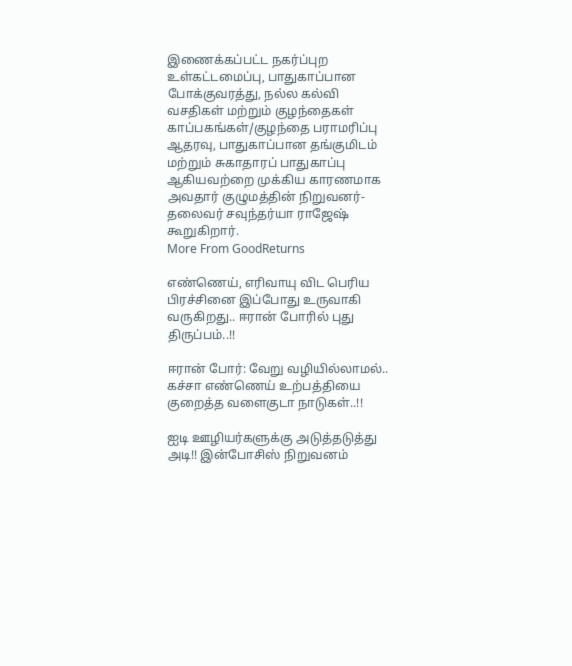இணைக்கப்பட்ட நகர்ப்புற உள்கட்டமைப்பு, பாதுகாப்பான போக்குவரத்து, நல்ல கல்வி வசதிகள் மற்றும் குழந்தைகள் காப்பகங்கள்/குழந்தை பராமரிப்பு ஆதரவு, பாதுகாப்பான தங்குமிடம் மற்றும் சுகாதாரப் பாதுகாப்பு ஆகியவற்றை முக்கிய காரணமாக அவதார் குழுமத்தின் நிறுவனர்-தலைவர் சவுந்தர்யா ராஜேஷ் கூறுகிறார்.
More From GoodReturns

எண்ணெய், எரிவாயு விட பெரிய பிரச்சினை இப்போது உருவாகி வருகிறது.. ஈரான் போரில் புது திருப்பம்..!!

ஈரான் போர்: வேறு வழியில்லாமல்.. கச்சா எண்ணெய் உற்பத்தியை குறைத்த வளைகுடா நாடுகள்..!!

ஐடி ஊழியர்களுக்கு அடுத்தடுத்து அடி!! இன்போசிஸ் நிறுவனம்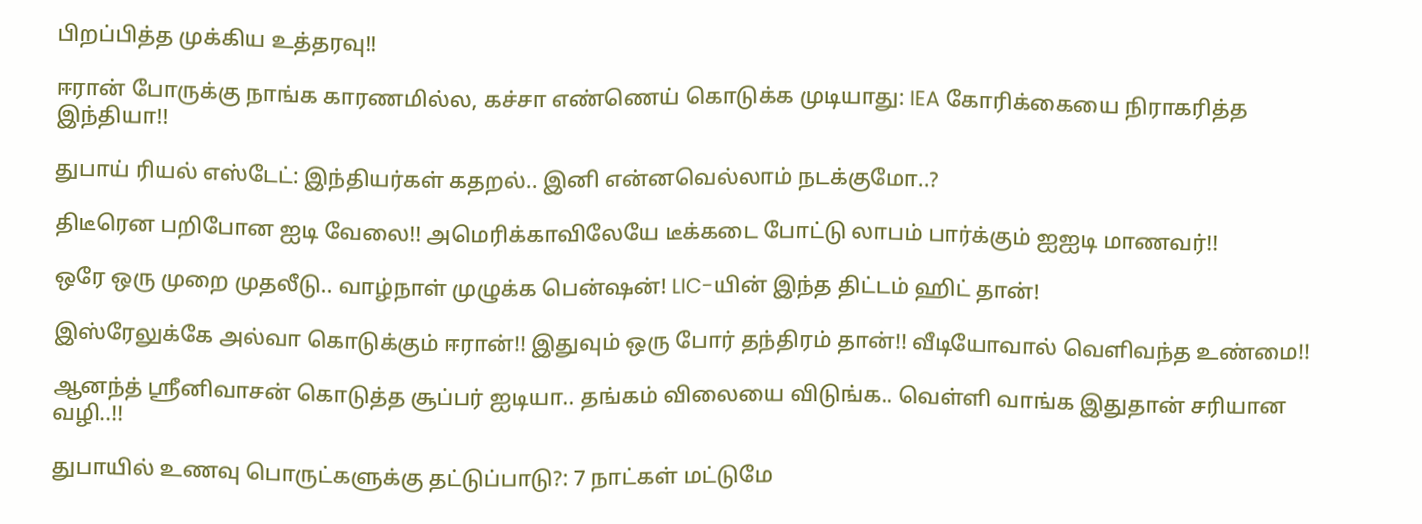பிறப்பித்த முக்கிய உத்தரவு!!

ஈரான் போருக்கு நாங்க காரணமில்ல, கச்சா எண்ணெய் கொடுக்க முடியாது: IEA கோரிக்கையை நிராகரித்த இந்தியா!!

துபாய் ரியல் எஸ்டேட்: இந்தியர்கள் கதறல்.. இனி என்னவெல்லாம் நடக்குமோ..?

திடீரென பறிபோன ஐடி வேலை!! அமெரிக்காவிலேயே டீக்கடை போட்டு லாபம் பார்க்கும் ஐஐடி மாணவர்!!

ஒரே ஒரு முறை முதலீடு.. வாழ்நாள் முழுக்க பென்ஷன்! LIC-யின் இந்த திட்டம் ஹிட் தான்!

இஸ்ரேலுக்கே அல்வா கொடுக்கும் ஈரான்!! இதுவும் ஒரு போர் தந்திரம் தான்!! வீடியோவால் வெளிவந்த உண்மை!!

ஆனந்த் ஸ்ரீனிவாசன் கொடுத்த சூப்பர் ஐடியா.. தங்கம் விலையை விடுங்க.. வெள்ளி வாங்க இதுதான் சரியான வழி..!!

துபாயில் உணவு பொருட்களுக்கு தட்டுப்பாடு?: 7 நாட்கள் மட்டுமே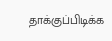தாக்குப்பிடிக்க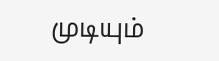முடியும்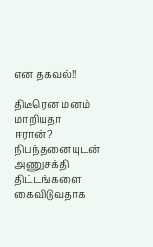என தகவல்!!

திடீரென மனம் மாறியதா ஈரான்? நிபந்தனையுடன் அணுசக்தி திட்டங்களை கைவிடுவதாக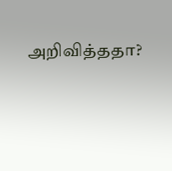அறிவித்ததா?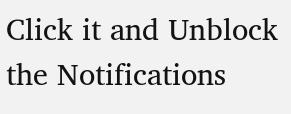Click it and Unblock the Notifications